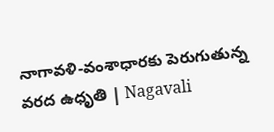నాగావళి-వంశాధారకు పెరుగుతున్న వరద ఉధృతి | Nagavali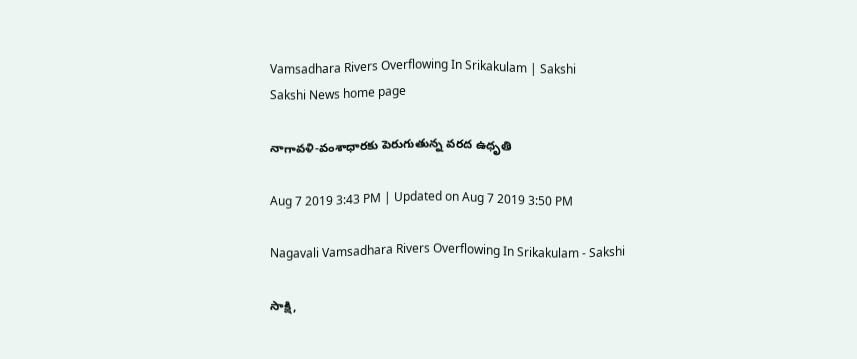Vamsadhara Rivers Overflowing In Srikakulam | Sakshi
Sakshi News home page

నాగావళి-వంశాధారకు పెరుగుతున్న వరద ఉధృతి

Aug 7 2019 3:43 PM | Updated on Aug 7 2019 3:50 PM

Nagavali Vamsadhara Rivers Overflowing In Srikakulam - Sakshi

సాక్షి,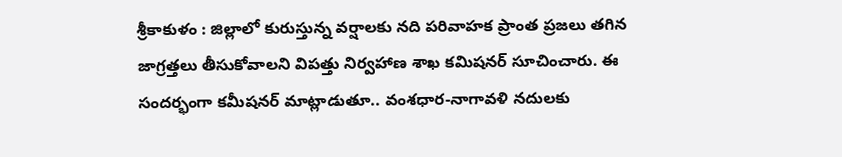శ్రీకాకుళం : జిల్లాలో కురుస్తున్న వర్షాలకు నది పరివాహక ప్రాంత ప్రజలు తగిన జాగ్రత్తలు తీసుకోవాలని విపత్తు నిర్వహాణ శాఖ కమిషనర్‌ సూచించారు. ఈ సందర్భంగా కమీషనర్‌ మాట్లాడుతూ.. వంశధార-నాగావళి నదులకు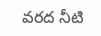వరద నీటి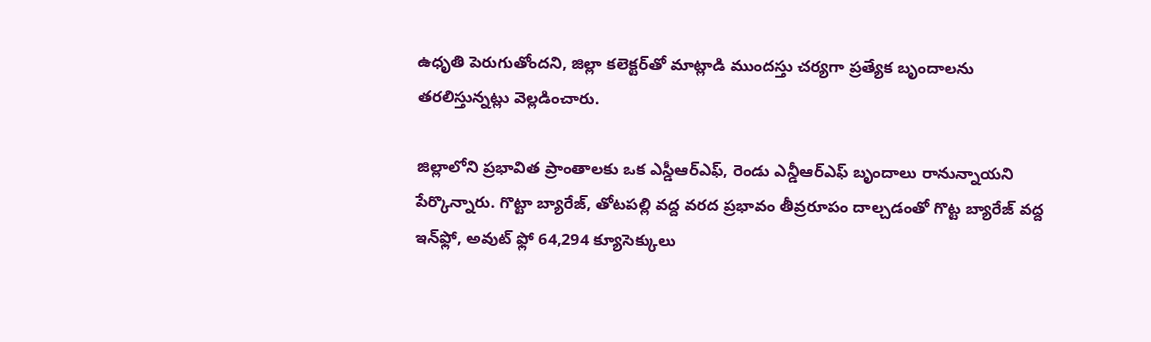ఉధృతి పెరుగుతోందని, జిల్లా కలెక్టర్‌తో మాట్లాడి ముందస్తు చర‍్యగా ప్రత్యేక బృందాలను తరలిస్తున్నట్లు వెల్లడించారు.

జిల్లాలోని ప్రభావిత ప్రాంతాలకు ఒక ఎస్డీఆర్‌ఎఫ్‌, రెండు ఎన్డీఆర్‌ఎఫ్‌ బృందాలు రానున్నాయని పేర్కొన్నారు. గొట్టా బ్యారేజ్‌, తోటపల్లి వద్ద వరద ప్రభావం తీవ్రరూపం దాల్చడంతో గొట్ట బ్యారేజ్‌ వద్ద ఇన్‌ఫ్లో, అవుట్‌ ఫ్లో 64,294 క్యూసెక్కులు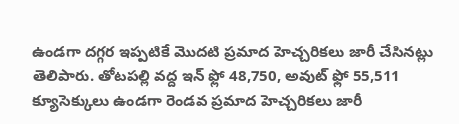ఉండగా దగ్గర ఇప్పటికే మొదటి ప్రమాద హెచ‍్చరికలు జారీ చేసినట్లు తెలిపారు. తోటపల్లి వద్ద ఇన్‌ ఫ్లో 48,750, అవుట్‌ ఫ్లో 55,511 క్యూసెక్కులు ఉండగా రెండవ ప్రమాద హెచ్చరికలు జారీ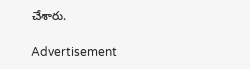చేశారు.

Advertisement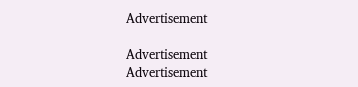Advertisement

Advertisement
Advertisement